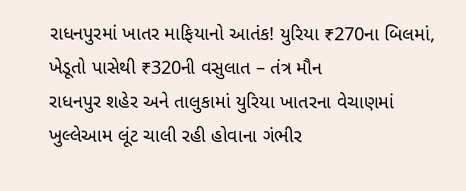રાધનપુરમાં ખાતર માફિયાનો આતંક! યુરિયા ₹270ના બિલમાં, ખેડૂતો પાસેથી ₹320ની વસુલાત – તંત્ર મૌન
રાધનપુર શહેર અને તાલુકામાં યુરિયા ખાતરના વેચાણમાં ખુલ્લેઆમ લૂંટ ચાલી રહી હોવાના ગંભીર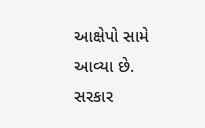આક્ષેપો સામે આવ્યા છે. સરકાર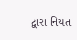દ્વારા નિયત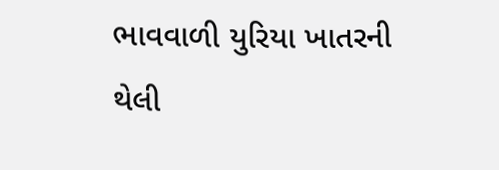ભાવવાળી યુરિયા ખાતરની થેલી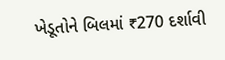ખેડૂતોને બિલમાં ₹270 દર્શાવી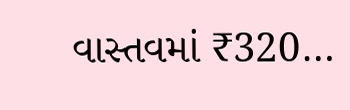વાસ્તવમાં ₹320…